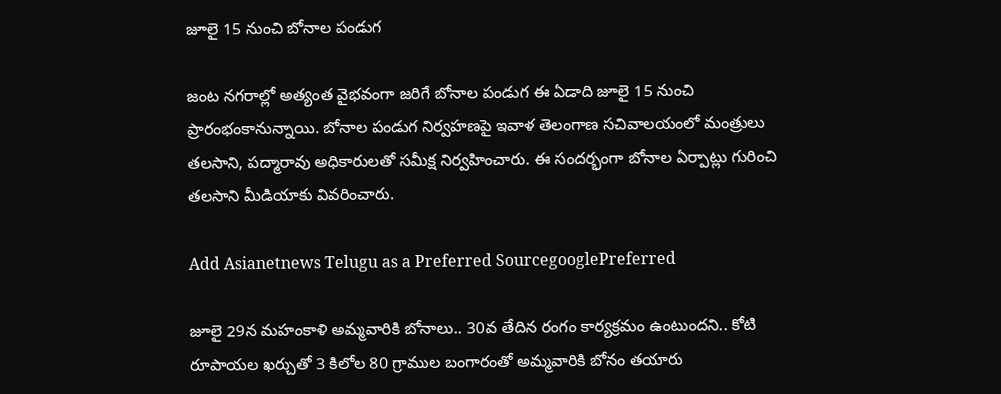జూలై 15 నుంచి బోనాల పండుగ

జంట నగరాల్లో అత్యంత వైభవంగా జరిగే బోనాల పండుగ ఈ ఏడాది జూలై 15 నుంచి ప్రారంభంకానున్నాయి. బోనాల పండుగ నిర్వహణపై ఇవాళ తెలంగాణ సచివాలయంలో మంత్రులు తలసాని, పద్మారావు అధికారులతో సమీక్ష నిర్వహించారు. ఈ సందర్భంగా బోనాల ఏర్పాట్లు గురించి తలసాని మీడియాకు వివరించారు.

Add Asianetnews Telugu as a Preferred SourcegooglePreferred

జూలై 29న మహంకాళి అమ్మవారికి బోనాలు.. 30వ తేదిన రంగం కార్యక్రమం ఉంటుందని.. కోటి రూపాయల ఖర్చుతో 3 కిలోల 80 గ్రాముల బంగారంతో అమ్మవారికి బోనం తయారు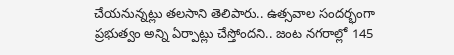చేయనున్నట్లు తలసాని తెలిపారు.. ఉత్సవాల సందర్భంగా ప్రభుత్వం అన్ని ఏర్పాట్లు చేస్తోందని.. జంట నగరాల్లో 145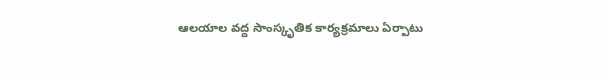ఆలయాల వద్ద సాంస్కృతిక కార్యక్రమాలు ఏర్పాటు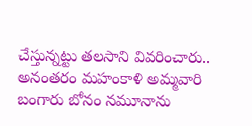చేస్తున్నట్టు తలసాని వివరించారు.. అనంతరం మహంకాళి అమ్మవారి బంగారు బోనం నమూనాను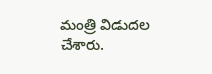మంత్రి విడుదల చేశారు.